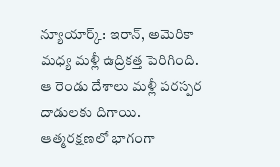న్యూయార్క్: ఇరాన్, అమెరికా మధ్య మళ్లీ ఉద్రికత్త పెరిగింది. ఆ రెండు దేశాలు మళ్లీ పరస్పర దాడులకు దిగాయి. ఆత్మరక్షణలో భాగంగా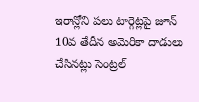ఇరాన్లోని పలు టార్గెట్లపై జూన్ 10వ తేదీన అమెరికా దాడులు చేసినట్లు సెంట్రల్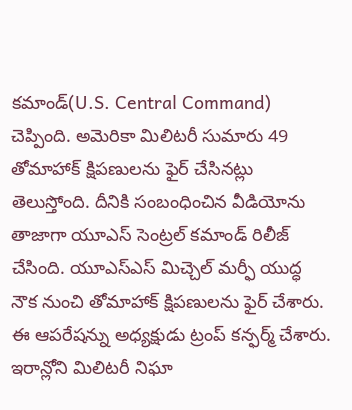కమాండ్(U.S. Central Command) చెప్పింది. అమెరికా మిలిటరీ సుమారు 49 తోమాహాక్ క్షిపణులను ఫైర్ చేసినట్లు తెలుస్తోంది. దీనికి సంబంధించిన వీడియోను తాజాగా యూఎస్ సెంట్రల్ కమాండ్ రిలీజ్ చేసింది. యూఎస్ఎస్ మిచ్చెల్ మర్ఫీ యుద్ధ నౌక నుంచి తోమాహాక్ క్షిపణులను ఫైర్ చేశారు. ఈ ఆపరేషన్ను అధ్యక్షుడు ట్రంప్ కన్ఫర్మ్ చేశారు.
ఇరాన్లోని మిలిటరీ నిఘా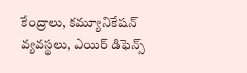కేంద్రాలు, కమ్యూనికేషన్ వ్యవస్థలు, ఎయిర్ డిఫెన్స్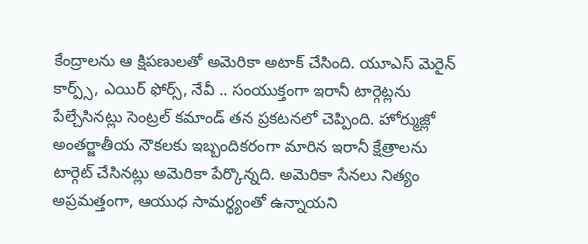కేంద్రాలను ఆ క్షిపణులతో అమెరికా అటాక్ చేసింది. యూఎస్ మెరైన్ కార్ప్స్, ఎయిర్ ఫోర్స్, నేవీ .. సంయుక్తంగా ఇరానీ టార్గెట్లను పేల్చేసినట్లు సెంట్రల్ కమాండ్ తన ప్రకటనలో చెప్పింది. హోర్ముజ్లో అంతర్జాతీయ నౌకలకు ఇబ్బందికరంగా మారిన ఇరానీ క్షేత్రాలను టార్గెట్ చేసినట్లు అమెరికా పేర్కొన్నది. అమెరికా సేనలు నిత్యం అప్రమత్తంగా, ఆయుధ సామర్థ్యంతో ఉన్నాయని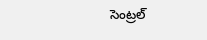సెంట్రల్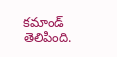కమాండ్ తెలిపింది.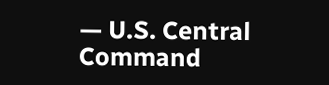— U.S. Central Command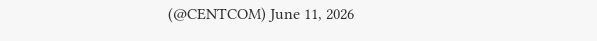(@CENTCOM) June 11, 2026